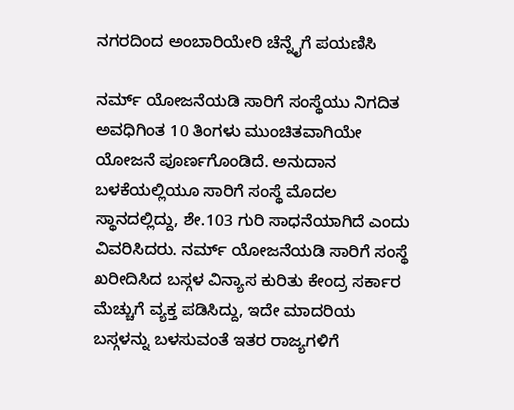ನಗರದಿಂದ ಅಂಬಾರಿಯೇರಿ ಚೆನ್ನೈಗೆ ಪಯಣಿಸಿ

ನರ್ಮ್ ಯೋಜನೆಯಡಿ ಸಾರಿಗೆ ಸಂಸ್ಥೆಯು ನಿಗದಿತ ಅವಧಿಗಿಂತ 10 ತಿಂಗಳು ಮುಂಚಿತವಾಗಿಯೇ ಯೋಜನೆ ಪೂರ್ಣಗೊಂಡಿದೆ. ಅನುದಾನ ಬಳಕೆಯಲ್ಲಿಯೂ ಸಾರಿಗೆ ಸಂಸ್ಥೆ ಮೊದಲ ಸ್ಥಾನದಲ್ಲಿದ್ದು, ಶೇ.103 ಗುರಿ ಸಾಧನೆಯಾಗಿದೆ ಎಂದು ವಿವರಿಸಿದರು. ನರ್ಮ್ ಯೋಜನೆಯಡಿ ಸಾರಿಗೆ ಸಂಸ್ಥೆ ಖರೀದಿಸಿದ ಬಸ್ಗಳ ವಿನ್ಯಾಸ ಕುರಿತು ಕೇಂದ್ರ ಸರ್ಕಾರ ಮೆಚ್ಚುಗೆ ವ್ಯಕ್ತ ಪಡಿಸಿದ್ದು, ಇದೇ ಮಾದರಿಯ ಬಸ್ಗಳನ್ನು ಬಳಸುವಂತೆ ಇತರ ರಾಜ್ಯಗಳಿಗೆ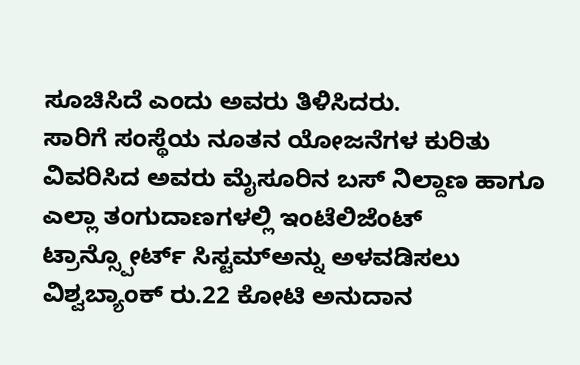ಸೂಚಿಸಿದೆ ಎಂದು ಅವರು ತಿಳಿಸಿದರು.
ಸಾರಿಗೆ ಸಂಸ್ಥೆಯ ನೂತನ ಯೋಜನೆಗಳ ಕುರಿತು ವಿವರಿಸಿದ ಅವರು ಮೈಸೂರಿನ ಬಸ್ ನಿಲ್ದಾಣ ಹಾಗೂ ಎಲ್ಲಾ ತಂಗುದಾಣಗಳಲ್ಲಿ ಇಂಟೆಲಿಜೆಂಟ್ ಟ್ರಾನ್ಸ್ಪೋರ್ಟ್ ಸಿಸ್ಟಮ್ಅನ್ನು ಅಳವಡಿಸಲು ವಿಶ್ವಬ್ಯಾಂಕ್ ರು.22 ಕೋಟಿ ಅನುದಾನ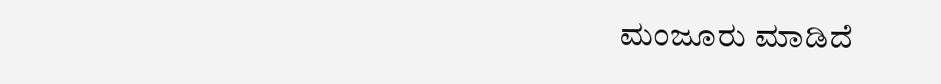ಮಂಜೂರು ಮಾಡಿದೆ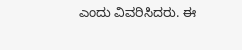ಎಂದು ವಿವರಿಸಿದರು. ಈ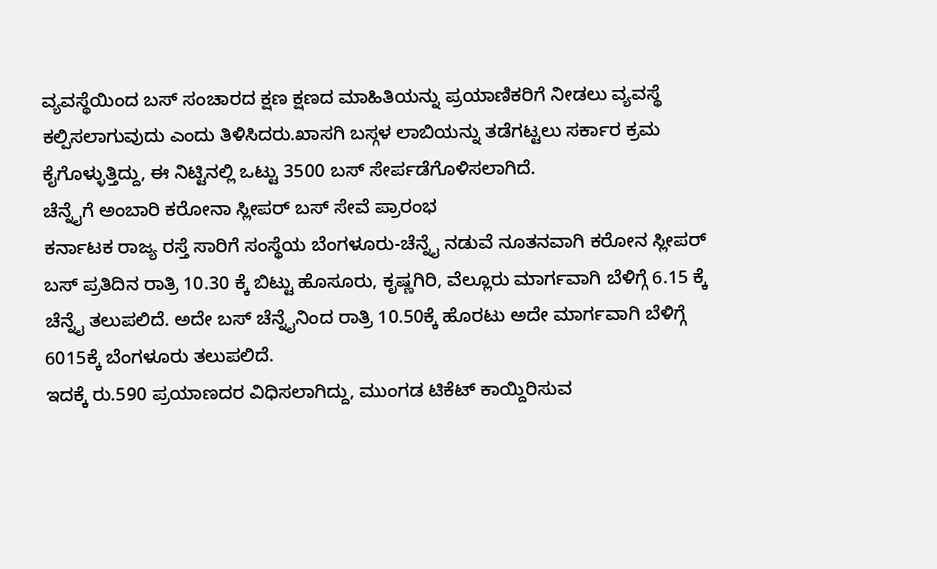ವ್ಯವಸ್ಥೆಯಿಂದ ಬಸ್ ಸಂಚಾರದ ಕ್ಷಣ ಕ್ಷಣದ ಮಾಹಿತಿಯನ್ನು ಪ್ರಯಾಣಿಕರಿಗೆ ನೀಡಲು ವ್ಯವಸ್ಥೆ ಕಲ್ಪಿಸಲಾಗುವುದು ಎಂದು ತಿಳಿಸಿದರು.ಖಾಸಗಿ ಬಸ್ಗಳ ಲಾಬಿಯನ್ನು ತಡೆಗಟ್ಟಲು ಸರ್ಕಾರ ಕ್ರಮ ಕೈಗೊಳ್ಳುತ್ತಿದ್ದು, ಈ ನಿಟ್ಟಿನಲ್ಲಿ ಒಟ್ಟು 3500 ಬಸ್ ಸೇರ್ಪಡೆಗೊಳಿಸಲಾಗಿದೆ.
ಚೆನ್ನೈಗೆ ಅಂಬಾರಿ ಕರೋನಾ ಸ್ಲೀಪರ್ ಬಸ್ ಸೇವೆ ಪ್ರಾರಂಭ
ಕರ್ನಾಟಕ ರಾಜ್ಯ ರಸ್ತೆ ಸಾರಿಗೆ ಸಂಸ್ಥೆಯ ಬೆಂಗಳೂರು-ಚೆನ್ನೈ ನಡುವೆ ನೂತನವಾಗಿ ಕರೋನ ಸ್ಲೀಪರ್ ಬಸ್ ಪ್ರತಿದಿನ ರಾತ್ರಿ 10.30 ಕ್ಕೆ ಬಿಟ್ಟು ಹೊಸೂರು, ಕೃಷ್ಣಗಿರಿ, ವೆಲ್ಲೂರು ಮಾರ್ಗವಾಗಿ ಬೆಳಿಗ್ಗೆ 6.15 ಕ್ಕೆ ಚೆನ್ನೈ ತಲುಪಲಿದೆ. ಅದೇ ಬಸ್ ಚೆನ್ನೈನಿಂದ ರಾತ್ರಿ 10.50ಕ್ಕೆ ಹೊರಟು ಅದೇ ಮಾರ್ಗವಾಗಿ ಬೆಳಿಗ್ಗೆ 6015ಕ್ಕೆ ಬೆಂಗಳೂರು ತಲುಪಲಿದೆ.
ಇದಕ್ಕೆ ರು.590 ಪ್ರಯಾಣದರ ವಿಧಿಸಲಾಗಿದ್ದು, ಮುಂಗಡ ಟಿಕೆಟ್ ಕಾಯ್ದಿರಿಸುವ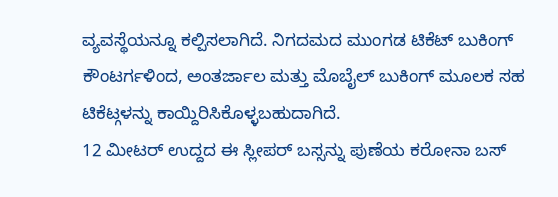ವ್ಯವಸ್ಥೆಯನ್ನೂ ಕಲ್ಪಿಸಲಾಗಿದೆ. ನಿಗದಮದ ಮುಂಗಡ ಟಿಕೆಟ್ ಬುಕಿಂಗ್ ಕೌಂಟರ್ಗಳಿಂದ, ಅಂತರ್ಜಾಲ ಮತ್ತು ಮೊಬೈಲ್ ಬುಕಿಂಗ್ ಮೂಲಕ ಸಹ ಟಿಕೆಟ್ಗಳನ್ನು ಕಾಯ್ದಿರಿಸಿಕೊಳ್ಳಬಹುದಾಗಿದೆ.
12 ಮೀಟರ್ ಉದ್ದದ ಈ ಸ್ಲೀಪರ್ ಬಸ್ಸನ್ನು ಪುಣೆಯ ಕರೋನಾ ಬಸ್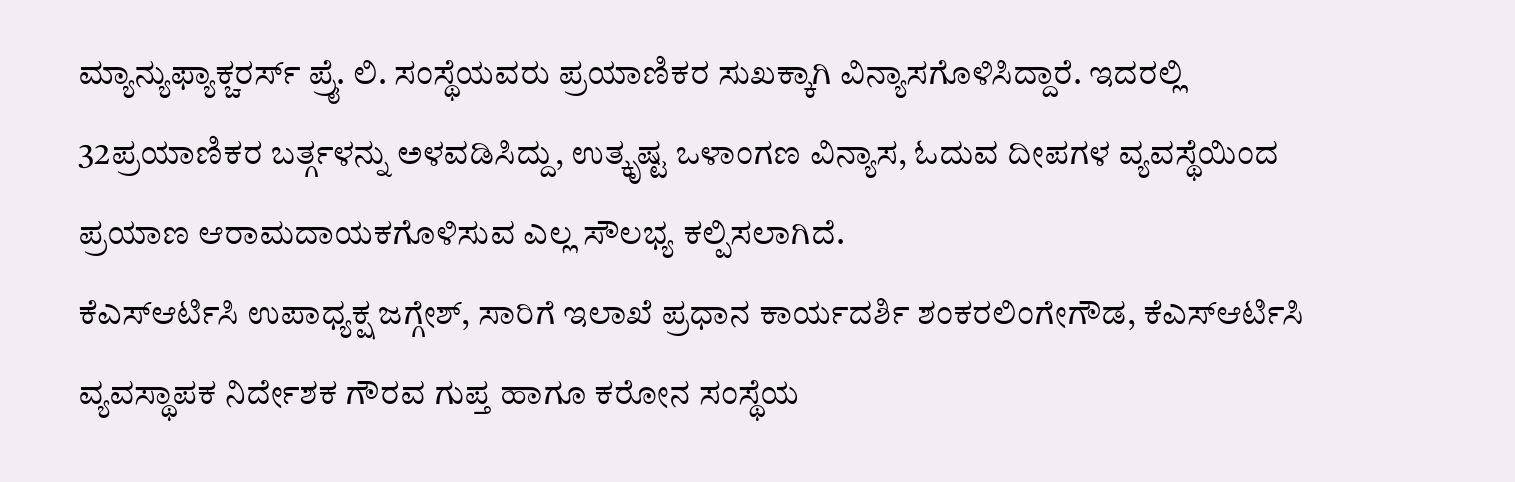ಮ್ಯಾನ್ಯುಫ್ಯಾಕ್ಚರರ್ಸ್ ಪ್ರೈ. ಲಿ. ಸಂಸ್ಥೆಯವರು ಪ್ರಯಾಣಿಕರ ಸುಖಕ್ಕಾಗಿ ವಿನ್ಯಾಸಗೊಳಿಸಿದ್ದಾರೆ. ಇದರಲ್ಲಿ 32ಪ್ರಯಾಣಿಕರ ಬರ್ತ್ಗಳನ್ನು ಅಳವಡಿಸಿದ್ದು, ಉತ್ಕೃಷ್ಟ ಒಳಾಂಗಣ ವಿನ್ಯಾಸ, ಓದುವ ದೀಪಗಳ ವ್ಯವಸ್ಥೆಯಿಂದ ಪ್ರಯಾಣ ಆರಾಮದಾಯಕಗೊಳಿಸುವ ಎಲ್ಲ ಸೌಲಭ್ಯ ಕಲ್ಪಿಸಲಾಗಿದೆ.
ಕೆಎಸ್ಆರ್ಟಿಸಿ ಉಪಾಧ್ಯಕ್ಷ ಜಗ್ಗೇಶ್, ಸಾರಿಗೆ ಇಲಾಖೆ ಪ್ರಧಾನ ಕಾರ್ಯದರ್ಶಿ ಶಂಕರಲಿಂಗೇಗೌಡ, ಕೆಎಸ್ಆರ್ಟಿಸಿ ವ್ಯವಸ್ಥಾಪಕ ನಿರ್ದೇಶಕ ಗೌರವ ಗುಪ್ತ ಹಾಗೂ ಕರೋನ ಸಂಸ್ಥೆಯ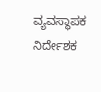ವ್ಯವಸ್ಥಾಪಕ ನಿರ್ದೇಶಕ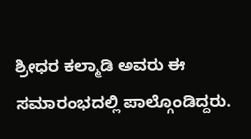ಶ್ರೀಧರ ಕಲ್ಮಾಡಿ ಅವರು ಈ ಸಮಾರಂಭದಲ್ಲಿ ಪಾಲ್ಗೊಂಡಿದ್ದರು.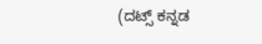(ದಟ್ಸ್ ಕನ್ನಡ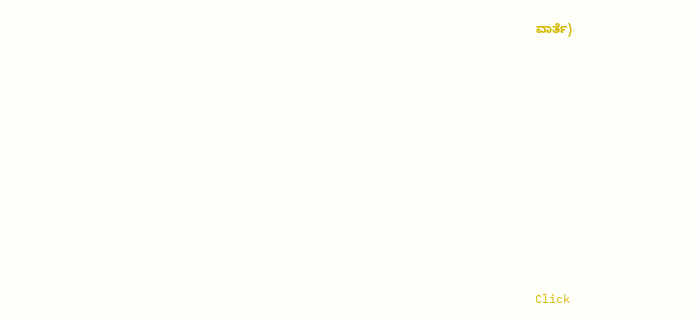ವಾರ್ತೆ)












Click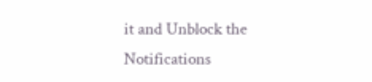it and Unblock the Notifications